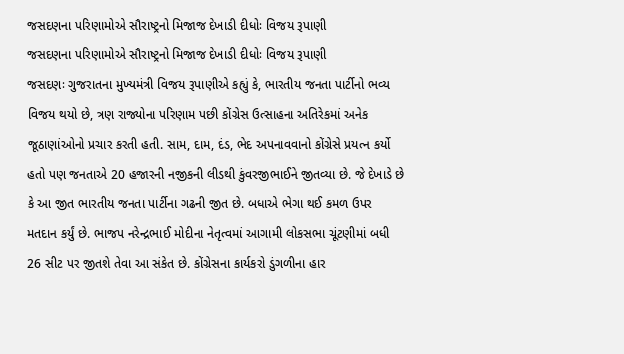જસદણના પરિણામોએ સૌરાષ્ટ્રનો મિજાજ દેખાડી દીધોઃ વિજય રૂપાણી
જસદણના પરિણામોએ સૌરાષ્ટ્રનો મિજાજ દેખાડી દીધોઃ વિજય રૂપાણી
જસદણઃ ગુજરાતના મુખ્યમંત્રી વિજય રૂપાણીએ કહ્યું કે, ભારતીય જનતા પાર્ટીનો ભવ્ય વિજય થયો છે, ત્રણ રાજ્યોના પરિણામ પછી કોંગ્રેસ ઉત્સાહના અતિરેકમાં અનેક જૂઠાણાંઓનો પ્રચાર કરતી હતી. સામ, દામ, દંડ, ભેદ અપનાવવાનો કોંગ્રેસે પ્રયત્ન કર્યો હતો પણ જનતાએ 20 હજારની નજીકની લીડથી કુંવરજીભાઈને જીતવ્યા છે. જે દેખાડે છે કે આ જીત ભારતીય જનતા પાર્ટીના ગઢની જીત છે. બધાએ ભેગા થઈ કમળ ઉપર મતદાન કર્યું છે. ભાજપ નરેન્દ્રભાઈ મોદીના નેતૃત્વમાં આગામી લોકસભા ચૂંટણીમાં બધી 26 સીટ પર જીતશે તેવા આ સંકેત છે. કોંગ્રેસના કાર્યકરો ડુંગળીના હાર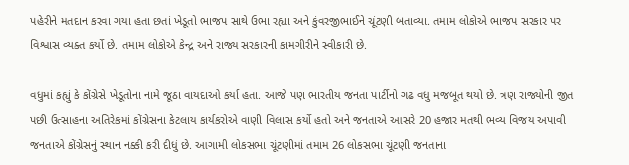પહેરીને મતદાન કરવા ગયા હતા છતાં ખેડૂતો ભાજપ સાથે ઉભા રહ્યા અને કુંવરજીભાઈને ચૂંટણી બતાવ્યા. તમામ લોકોએ ભાજપ સરકાર પર વિશ્વાસ વ્યક્ત કર્યો છે. તમામ લોકોએ કેન્દ્ર અને રાજ્ય સરકારની કામગીરીને સ્વીકારી છે.

વધુમાં કહ્યું કે કોંગ્રેસે ખેડૂતોના નામે જૂઠા વાયદાઓ કર્યા હતા. આજે પણ ભારતીય જનતા પાર્ટીનો ગઢ વધુ મજબૂત થયો છે. ત્રણ રાજ્યોની જીત પછી ઉત્સાહના અતિરેકમાં કોંગ્રેસના કેટલાય કાર્યકરોએ વાણી વિલાસ કર્યો હતો અને જનતાએ આસરે 20 હજાર મતથી ભવ્ય વિજય અપાવી જનતાએ કોંગ્રેસનું સ્થાન નક્કી કરી દીધું છે. આગામી લોકસભા ચૂંટણીમાં તમામ 26 લોકસભા ચૂંટણી જનતાના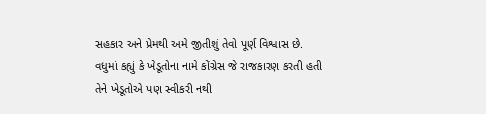સહકાર અને પ્રેમથી અમે જીતીશું તેવો પૂર્ણ વિશ્વાસ છે. વધુમાં કહ્યું કે ખેડૂતોના નામે કોંગ્રેસ જે રાજકારણ કરતી હતી તેને ખેડૂતોએ પણ સ્વીકરી નથી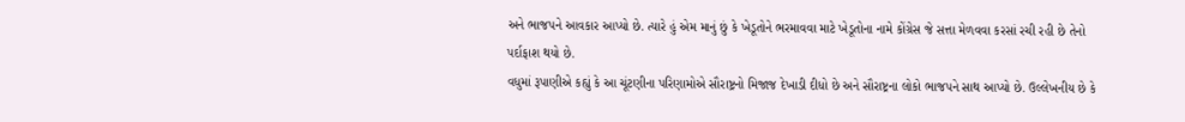અને ભાજપને આવકાર આપ્યો છે. ત્યારે હું એમ માનું છું કે ખેડૂતોને ભરમાવવા માટે ખેડૂતોના નામે કોંગ્રેસ જે સત્તા મેળવવા કરસાં રચી રહી છે તેનો પર્દાફાશ થયો છે.
વધુમાં રૂપાણીએ કહ્યું કે આ ચૂંટણીના પરિણામોએ સૌરાષ્ટ્રનો મિજાજ દેખાડી દીધો છે અને સૌરાષ્ટ્રના લોકો ભાજપને સાથ આપ્યો છે. ઉલ્લેખનીય છે કે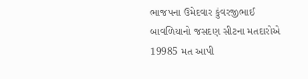ભાજપના ઉમેદવાર કુંવરજીભાઈ બાવળિયાનો જસદણ સીટના મતદારોએ 19985 મત આપી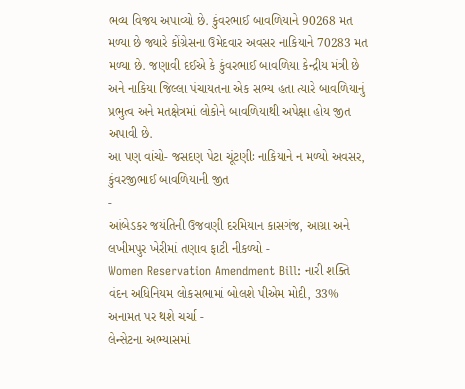ભવ્ય વિજય અપાવ્યો છે. કુંવરભાઈ બાવળિયાને 90268 મત મળ્યા છે જ્યારે કોંગ્રેસના ઉમેદવાર અવસર નાકિયાને 70283 મત મળ્યા છે. જણાવી દઈએ કે કુંવરભાઈ બાવળિયા કેન્દ્રીય મંત્રી છે અને નાકિયા જિલ્લા પંચાયતના એક સભ્ય હતા ત્યારે બાવળિયાનું પ્રભુત્વ અને મતક્ષેત્રમાં લોકોને બાવળિયાથી અપેક્ષા હોય જીત અપાવી છે.
આ પણ વાંચો- જસદણ પેટા ચૂંટણીઃ નાકિયાને ન મળ્યો અવસર, કુંવરજીભાઈ બાવળિયાની જીત
-
આંબેડકર જયંતિની ઉજવણી દરમિયાન કાસગંજ, આગ્રા અને લખીમપુર ખેરીમાં તણાવ ફાટી નીકળ્યો -
Women Reservation Amendment Bill: નારી શક્તિ વંદન અધિનિયમ લોકસભામાં બોલશે પીએમ મોદી, 33% અનામત પર થશે ચર્ચા -
લેન્સેટના અભ્યાસમાં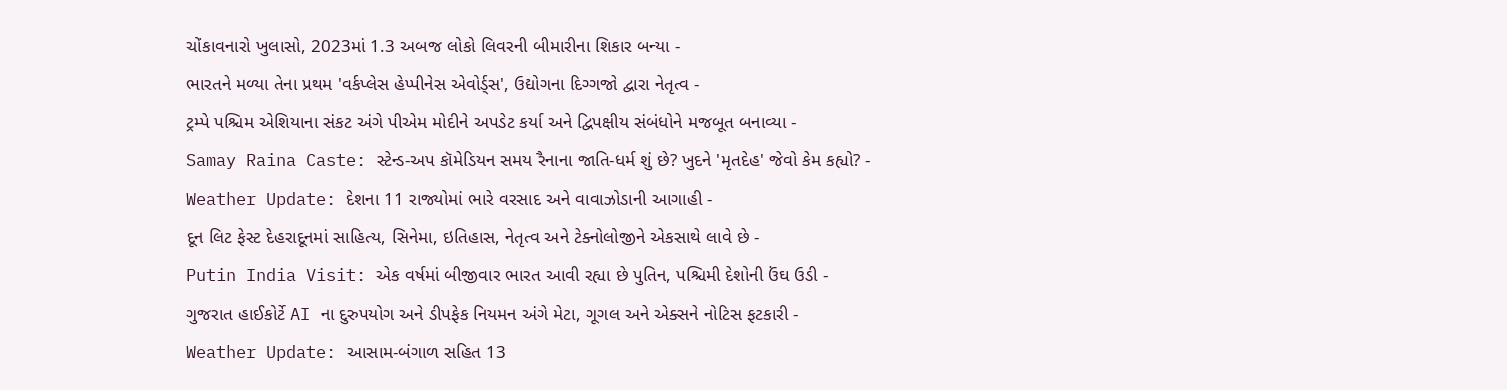ચોંકાવનારો ખુલાસો, 2023માં 1.3 અબજ લોકો લિવરની બીમારીના શિકાર બન્યા -
ભારતને મળ્યા તેના પ્રથમ 'વર્કપ્લેસ હેપ્પીનેસ એવોર્ડ્સ', ઉદ્યોગના દિગ્ગજો દ્વારા નેતૃત્વ -
ટ્રમ્પે પશ્ચિમ એશિયાના સંકટ અંગે પીએમ મોદીને અપડેટ કર્યા અને દ્વિપક્ષીય સંબંધોને મજબૂત બનાવ્યા -
Samay Raina Caste: સ્ટેન્ડ-અપ કૉમેડિયન સમય રૈનાના જાતિ-ધર્મ શું છે? ખુદને 'મૃતદેહ' જેવો કેમ કહ્યો? -
Weather Update: દેશના 11 રાજ્યોમાં ભારે વરસાદ અને વાવાઝોડાની આગાહી -
દૂન લિટ ફેસ્ટ દેહરાદૂનમાં સાહિત્ય, સિનેમા, ઇતિહાસ, નેતૃત્વ અને ટેક્નોલોજીને એકસાથે લાવે છે -
Putin India Visit: એક વર્ષમાં બીજીવાર ભારત આવી રહ્યા છે પુતિન, પશ્ચિમી દેશોની ઉંઘ ઉડી -
ગુજરાત હાઈકોર્ટે AI ના દુરુપયોગ અને ડીપફેક નિયમન અંગે મેટા, ગૂગલ અને એક્સને નોટિસ ફટકારી -
Weather Update: આસામ-બંગાળ સહિત 13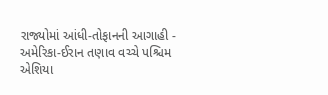રાજ્યોમાં આંધી-તોફાનની આગાહી -
અમેરિકા-ઈરાન તણાવ વચ્ચે પશ્ચિમ એશિયા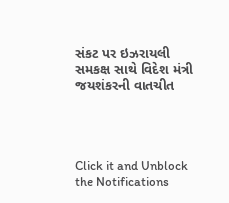સંકટ પર ઇઝરાયલી સમકક્ષ સાથે વિદેશ મંત્રી જયશંકરની વાતચીત




Click it and Unblock the Notifications